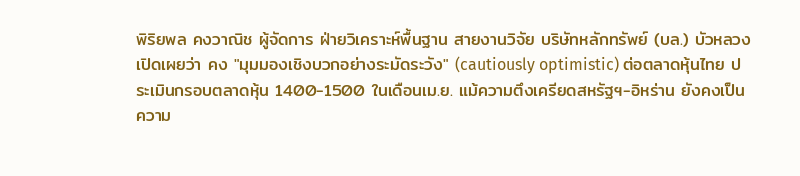พิริยพล คงวาณิช ผู้จัดการ ฝ่ายวิเคราะห์พื้นฐาน สายงานวิจัย บริษัทหลักทรัพย์ (บล.) บัวหลวง เปิดเผยว่า คง "มุมมองเชิงบวกอย่างระมัดระวัง" (cautiously optimistic) ต่อตลาดหุ้นไทย ประเมินกรอบตลาดหุ้น 1400-1500 ในเดือนเม.ย. แม้ความตึงเครียดสหรัฐฯ-อิหร่าน ยังคงเป็นความ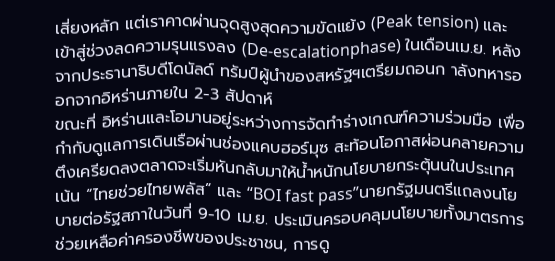เสี่ยงหลัก แต่เราคาดผ่านจุดสูงสุดความขัดแย้ง (Peak tension) และเข้าสู่ช่วงลดความรุนแรงลง (De-escalationphase) ในเดือนเม.ย. หลังจากประธานาธิบดีโดนัลด์ ทรัมป์ผู้นำของสหรัฐฯเตรียมถอนก าลังทหารออกจากอิหร่านภายใน 2-3 สัปดาห์
ขณะที่ อิหร่านและโอมานอยู่ระหว่างการจัดทำร่างเกณฑ์ความร่วมมือ เพื่อกำกับดูแลการเดินเรือผ่านช่องแคบฮอร์มุซ สะท้อนโอกาสผ่อนคลายความตึงเครียดลงตลาดจะเริ่มหันกลับมาให้น้ำหนักนโยบายกระตุ้นนในประเทศ เน้น “ไทยช่วยไทยพลัส” และ “BOI fast pass”นายกรัฐมนตรีแถลงนโยบายต่อรัฐสภาในวันที่ 9-10 เม.ย. ประเมินครอบคลุมนโยบายทั้งมาตรการช่วยเหลือค่าครองชีพของประชาชน, การดู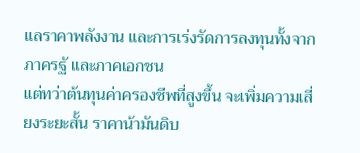แลราคาพลังงาน และการเร่งรัดการลงทุนทั้งจากภาครฐั และภาคเอกชน
แต่ทว่าต้นทุนค่าครองชีพที่สูงขึ้น จะเพิ่มความเสี่ยงระยะสั้น ราคาน้ามันดิบ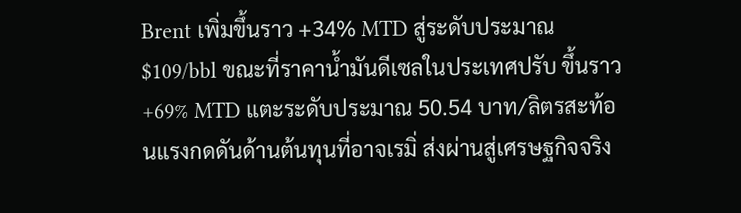Brent เพิ่มขึ้นราว +34% MTD สู่ระดับประมาณ $109/bbl ขณะที่ราคาน้ำมันดีเซลในประเทศปรับ ขึ้นราว +69% MTD แตะระดับประมาณ 50.54 บาท/ลิตรสะท้อนแรงกดดันด้านต้นทุนที่อาจเรมิ่ ส่งผ่านสู่เศรษฐกิจจริง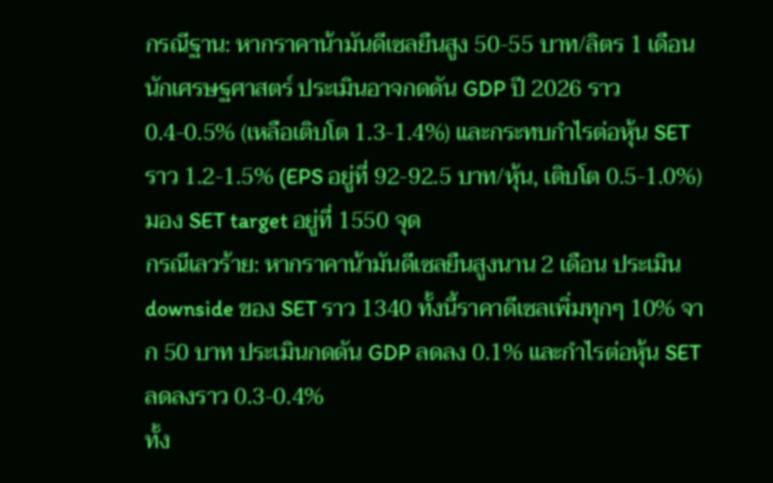กรณีฐาน: หากราคาน้ามันดีเซลยืนสูง 50-55 บาท/ลิตร 1 เดือน นักเศรษฐศาสตร์ ประเมินอาจกดดัน GDP ปี 2026 ราว 0.4-0.5% (เหลือเติบโต 1.3-1.4%) และกระทบกำไรต่อหุ้น SET ราว 1.2-1.5% (EPS อยู่ที่ 92-92.5 บาท/หุ้น, เติบโต 0.5-1.0%) มอง SET target อยู่ที่ 1550 จุด
กรณีเลวร้าย: หากราคาน้ามันดีเซลยืนสูงนาน 2 เดือน ประเมิน downside ของ SET ราว 1340 ทั้งนี้ราคาดีเซลเพิ่มทุกๆ 10% จาก 50 บาท ประเมินกดดัน GDP ลดลง 0.1% และกำไรต่อหุ้น SET ลดลงราว 0.3-0.4%
ทั้ง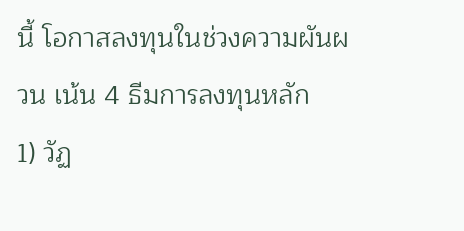นี้ โอกาสลงทุนในช่วงความผันผวน เน้น 4 ธีมการลงทุนหลัก
1) วัฏ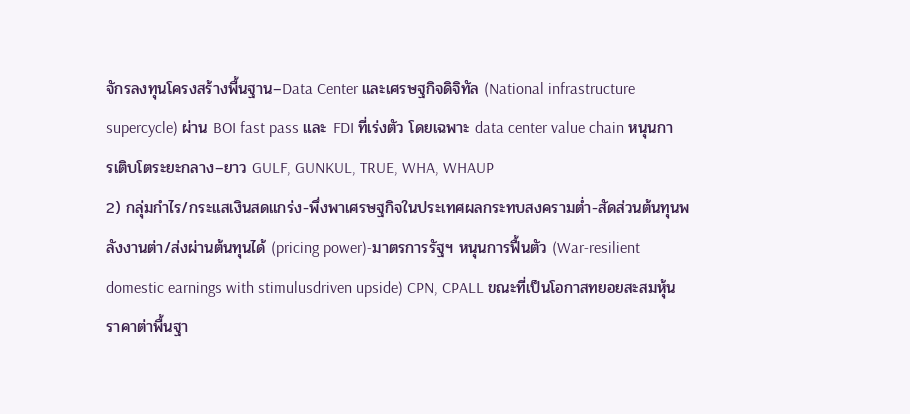จักรลงทุนโครงสร้างพื้นฐาน–Data Center และเศรษฐกิจดิจิทัล (National infrastructure supercycle) ผ่าน BOI fast pass และ FDI ที่เร่งตัว โดยเฉพาะ data center value chain หนุนการเติบโตระยะกลาง–ยาว GULF, GUNKUL, TRUE, WHA, WHAUP
2) กลุ่มกำไร/กระแสเงินสดแกร่ง-พึ่งพาเศรษฐกิจในประเทศผลกระทบสงครามต่ำ-สัดส่วนต้นทุนพลังงานต่า/ส่งผ่านต้นทุนได้ (pricing power)-มาตรการรัฐฯ หนุนการฟื้นตัว (War-resilient domestic earnings with stimulusdriven upside) CPN, CPALL ขณะที่เป็นโอกาสทยอยสะสมหุ้นราคาต่าพื้นฐา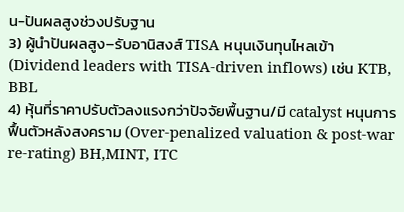น-ปันผลสูงช่วงปรับฐาน
3) ผู้นำปันผลสูง–รับอานิสงส์ TISA หนุนเงินทุนไหลเข้า (Dividend leaders with TISA-driven inflows) เช่น KTB, BBL
4) หุ้นที่ราคาปรับตัวลงแรงกว่าปัจจัยพื้นฐาน/มี catalyst หนุนการฟื้นตัวหลังสงคราม (Over-penalized valuation & post-war re-rating) BH,MINT, ITC